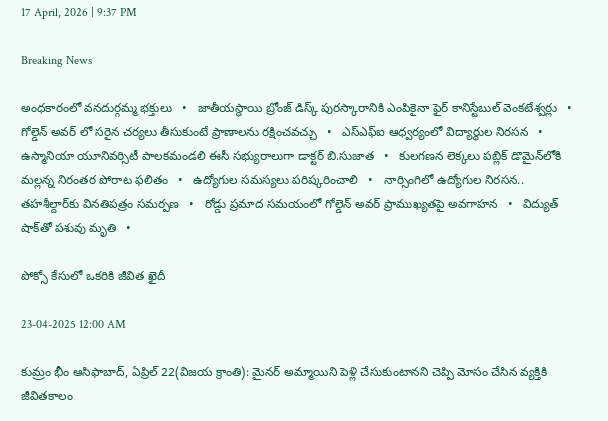17 April, 2026 | 9:37 PM

Breaking News

అంధకారంలో వనదుర్గమ్మ భక్తులు   •   జాతీయస్థాయి బ్రోంజ్ డిస్క్ పురస్కారానికి ఎంపికైనా ఫైర్ కానిస్టేబుల్ వెంకటేశ్వర్లు   •   గోల్డెన్ అవర్ లో సరైన చర్యలు తీసుకుంటే ప్రాణాలను రక్షించవచ్చు   •   ఎస్ఎఫ్ఐ ఆధ్వర్యంలో విద్యార్థుల నిరసన   •   ఉస్మానియా యూనివర్సిటీ పాలకమండలి ఈసీ సభ్యురాలుగా డాక్టర్ బి.సుజాత   •   కులగణన లెక్కలు పబ్లిక్ డొమైన్‌లోకి మల్లన్న నిరంతర పోరాట ఫలితం   •   ఉద్యోగుల సమస్యలు పరిష్కరించాలి   •   నార్సింగిలో ఉద్యోగుల నిరసన.. తహశీల్దార్‌కు వినతిపత్రం సమర్పణ   •   రోడ్డు ప్రమాద సమయంలో గోల్డెన్ అవర్ ప్రాముఖ్యతపై అవగాహన   •   విద్యుత్ షాక్‌తో పశువు మృతి   •

పోక్సో కేసులో ఒకరికి జీవిత ఖైదీ

23-04-2025 12:00 AM

కుమ్రం భీం ఆసిఫాబాద్, ఏప్రిల్ 22(విజయ క్రాంతి): మైనర్ అమ్మాయిని పెళ్లి చేసుకుంటానని చెప్పి మోసం చేసిన వ్యక్తికి జీవితకాలం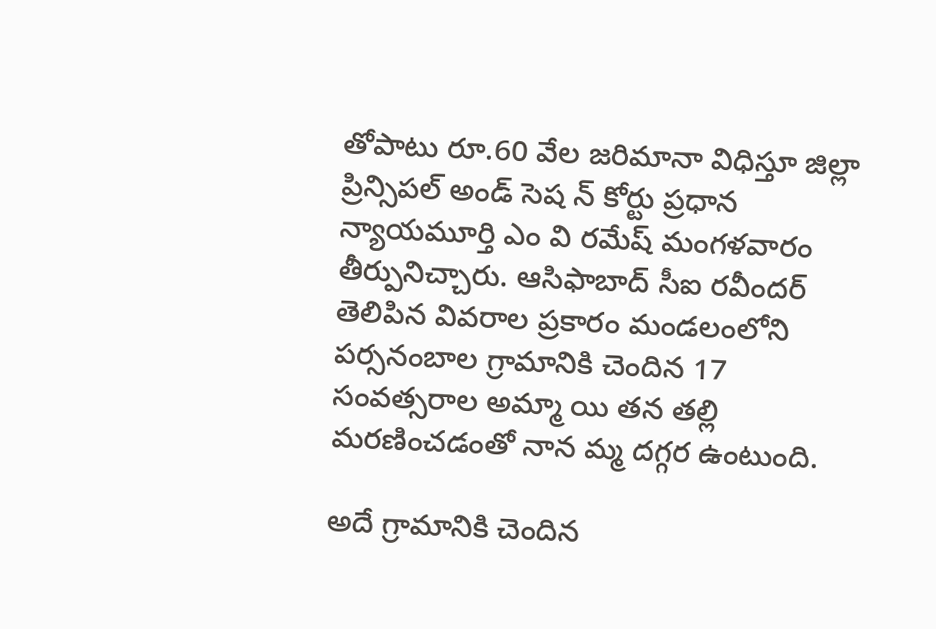తోపాటు రూ.60 వేల జరిమానా విధిస్తూ జిల్లా ప్రిన్సిపల్ అండ్ సెష న్ కోర్టు ప్రధాన న్యాయమూర్తి ఎం వి రమేష్ మంగళవారం తీర్పునిచ్చారు. ఆసిఫాబాద్ సీఐ రవీందర్ తెలిపిన వివరాల ప్రకారం మండలంలోని పర్సనంబాల గ్రామానికి చెందిన 17 సంవత్సరాల అమ్మా యి తన తల్లి మరణించడంతో నాన మ్మ దగ్గర ఉంటుంది.

అదే గ్రామానికి చెందిన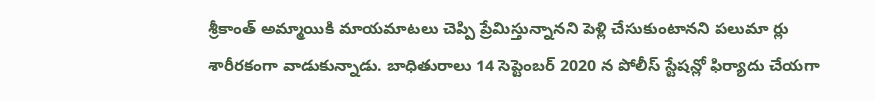శ్రీకాంత్ అమ్మాయికి మాయమాటలు చెప్పి ప్రేమిస్తున్నానని పెళ్లి చేసుకుంటానని పలుమా ర్లు శారీరకంగా వాడుకున్నాడు. బాధితురాలు 14 సెప్టెంబర్ 2020 న పోలీస్ స్టేషన్లో ఫిర్యాదు చేయగా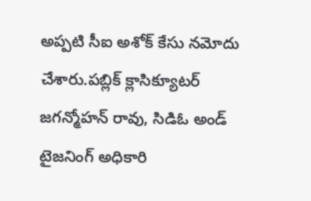అప్పటి సీఐ అశోక్ కేసు నమోదు చేశారు.పబ్లిక్ క్లాసిక్యూటర్ జగన్మోహన్ రావు, సిడిఓ అండ్ టైజనింగ్ అధికారి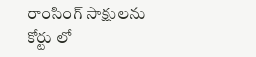రాంసింగ్ సాక్షులను కోర్టు లో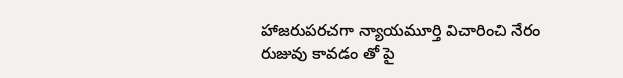హాజరుపరచగా న్యాయమూర్తి విచారించి నేరం రుజువు కావడం తో పై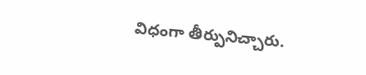విధంగా తీర్పునిచ్చారు.